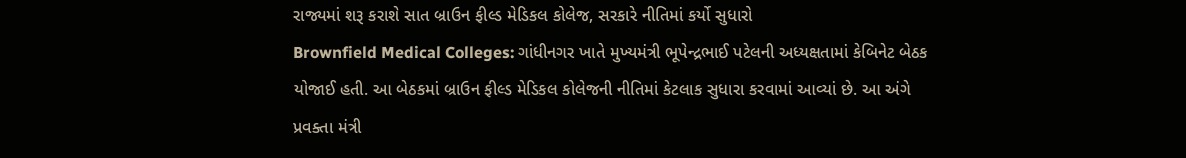રાજ્યમાં શરૂ કરાશે સાત બ્રાઉન ફીલ્ડ મેડિકલ કોલેજ, સરકારે નીતિમાં કર્યો સુધારો
Brownfield Medical Colleges: ગાંધીનગર ખાતે મુખ્યમંત્રી ભૂપેન્દ્રભાઈ પટેલની અધ્યક્ષતામાં કેબિનેટ બેઠક યોજાઈ હતી. આ બેઠકમાં બ્રાઉન ફીલ્ડ મેડિકલ કોલેજની નીતિમાં કેટલાક સુધારા કરવામાં આવ્યાં છે. આ અંગે પ્રવક્તા મંત્રી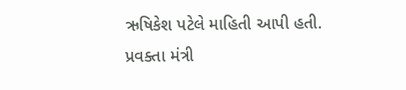ઋષિકેશ પટેલે માહિતી આપી હતી.
પ્રવક્તા મંત્રી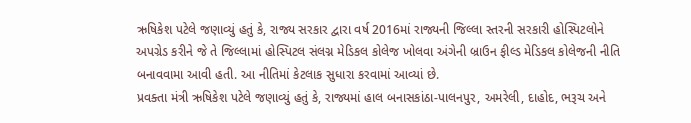ઋષિકેશ પટેલે જણાવ્યું હતું કે, રાજ્ય સરકાર દ્વારા વર્ષ 2016માં રાજ્યની જિલ્લા સ્તરની સરકારી હોસ્પિટલોને અપગ્રેડ કરીને જે તે જિલ્લામાં હોસ્પિટલ સંલગ્ન મેડિકલ કોલેજ ખોલવા અંગેની બ્રાઉન ફીલ્ડ મેડિકલ કોલેજની નીતિ બનાવવામા આવી હતી. આ નીતિમાં કેટલાક સુધારા કરવામાં આવ્યાં છે.
પ્રવક્તા મંત્રી ઋષિકેશ પટેલે જણાવ્યું હતું કે, રાજ્યમાં હાલ બનાસકાંઠા-પાલનપુર, અમરેલી, દાહોદ, ભરૂચ અને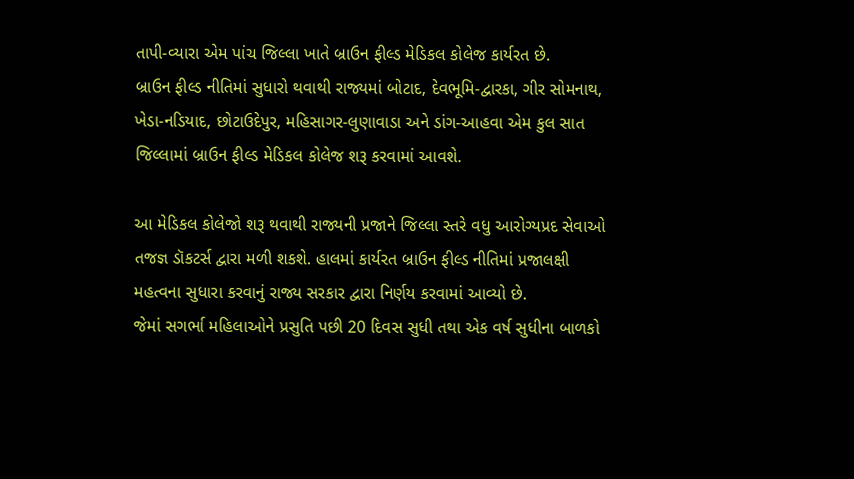તાપી-વ્યારા એમ પાંચ જિલ્લા ખાતે બ્રાઉન ફીલ્ડ મેડિકલ કોલેજ કાર્યરત છે.
બ્રાઉન ફીલ્ડ નીતિમાં સુધારો થવાથી રાજ્યમાં બોટાદ, દેવભૂમિ-દ્વારકા, ગીર સોમનાથ, ખેડા-નડિયાદ, છોટાઉદેપુર, મહિસાગર-લુણાવાડા અને ડાંગ-આહવા એમ કુલ સાત જિલ્લામાં બ્રાઉન ફીલ્ડ મેડિકલ કોલેજ શરૂ કરવામાં આવશે.

આ મેડિકલ કોલેજો શરૂ થવાથી રાજ્યની પ્રજાને જિલ્લા સ્તરે વધુ આરોગ્યપ્રદ સેવાઓ તજજ્ઞ ડૉકટર્સ દ્વારા મળી શકશે. હાલમાં કાર્યરત બ્રાઉન ફીલ્ડ નીતિમાં પ્રજાલક્ષી મહત્વના સુધારા કરવાનું રાજ્ય સરકાર દ્વારા નિર્ણય કરવામાં આવ્યો છે.
જેમાં સગર્ભા મહિલાઓને પ્રસુતિ પછી 20 દિવસ સુધી તથા એક વર્ષ સુધીના બાળકો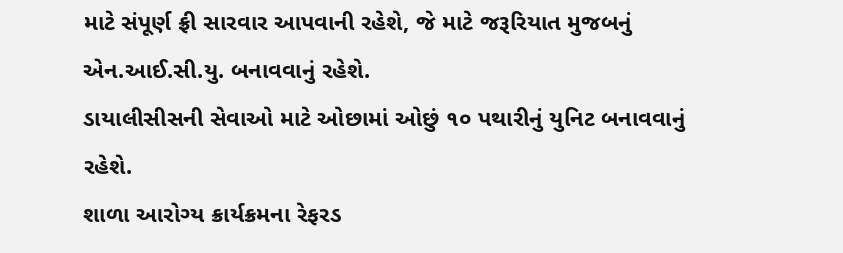માટે સંપૂર્ણ ફ્રી સારવાર આપવાની રહેશે, જે માટે જરૂરિયાત મુજબનું એન.આઈ.સી.યુ. બનાવવાનું રહેશે.
ડાયાલીસીસની સેવાઓ માટે ઓછામાં ઓછું ૧૦ પથારીનું યુનિટ બનાવવાનું રહેશે.
શાળા આરોગ્ય ક્રાર્યક્રમના રેફરડ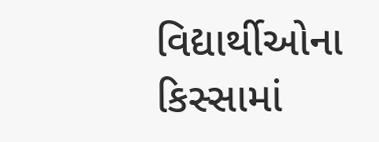વિદ્યાર્થીઓના કિસ્સામાં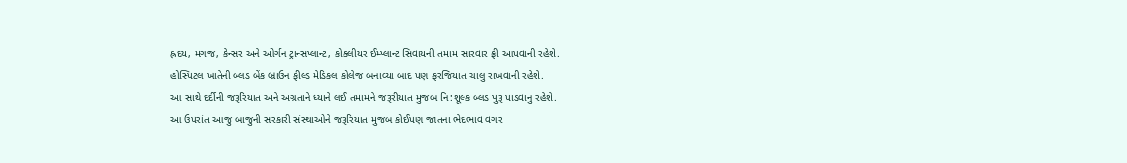હ્રદય, મગજ, કેન્સર અને ઓર્ગન ટ્રાન્સપ્લાન્ટ, કોક્લીયર ઈમ્પ્લાન્ટ સિવાયની તમામ સારવાર ફ્રી આપવાની રહેશે.
હોસ્પિટલ ખાતેની બ્લડ બેંક બ્રાઉન ફીલ્ડ મેડિકલ કોલેજ બનાવ્યા બાદ પણ ફરજિયાત ચાલુ રાખવાની રહેશે.
આ સાથે દર્દીની જરૂરિયાત અને અગ્રતાને ધ્યાને લઈ તમામને જરૂરીયાત મુજબ નિ:શૂલ્ક બ્લડ પુરૂ પાડવાનુ રહેશે.
આ ઉપરાંત આજુ બાજુની સરકારી સંસ્થાઓને જરૂરિયાત મુજબ કોઈપણ જાતના ભેદભાવ વગર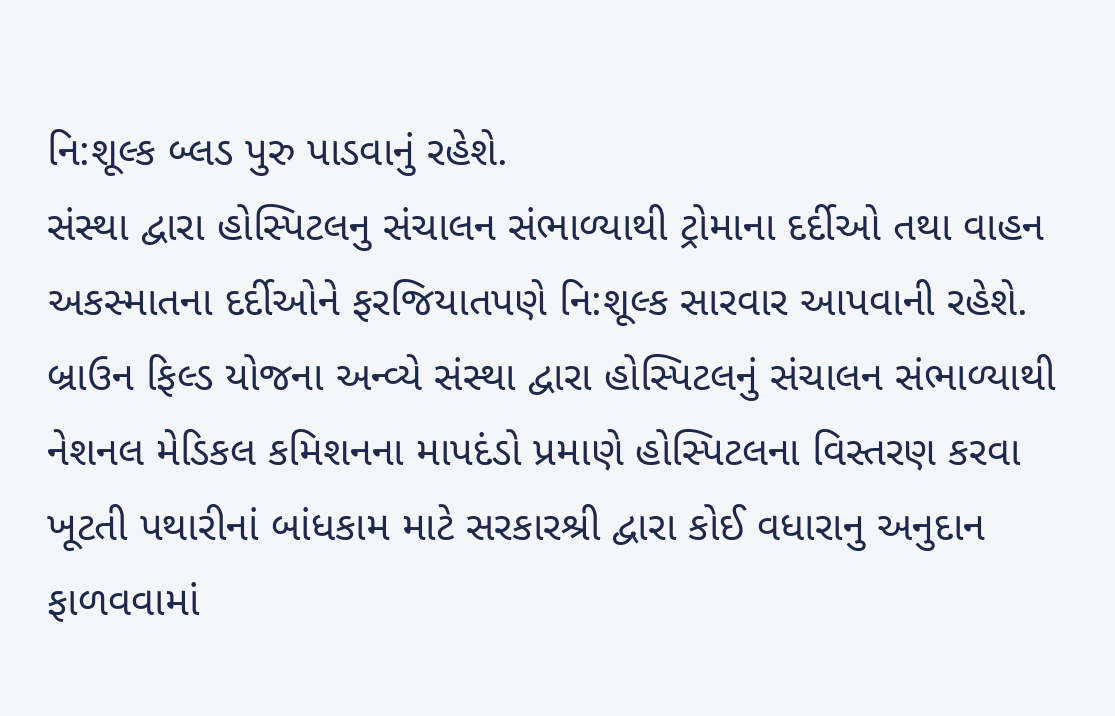નિ:શૂલ્ક બ્લડ પુરુ પાડવાનું રહેશે.
સંસ્થા દ્વારા હોસ્પિટલનુ સંચાલન સંભાળ્યાથી ટ્રોમાના દર્દીઓ તથા વાહન અકસ્માતના દર્દીઓને ફરજિયાતપણે નિ:શૂલ્ક સારવાર આપવાની રહેશે.
બ્રાઉન ફિલ્ડ યોજના અન્વ્યે સંસ્થા દ્વારા હોસ્પિટલનું સંચાલન સંભાળ્યાથી નેશનલ મેડિકલ કમિશનના માપદંડો પ્રમાણે હોસ્પિટલના વિસ્તરણ કરવા ખૂટતી પથારીનાં બાંધકામ માટે સરકારશ્રી દ્વારા કોઈ વધારાનુ અનુદાન ફાળવવામાં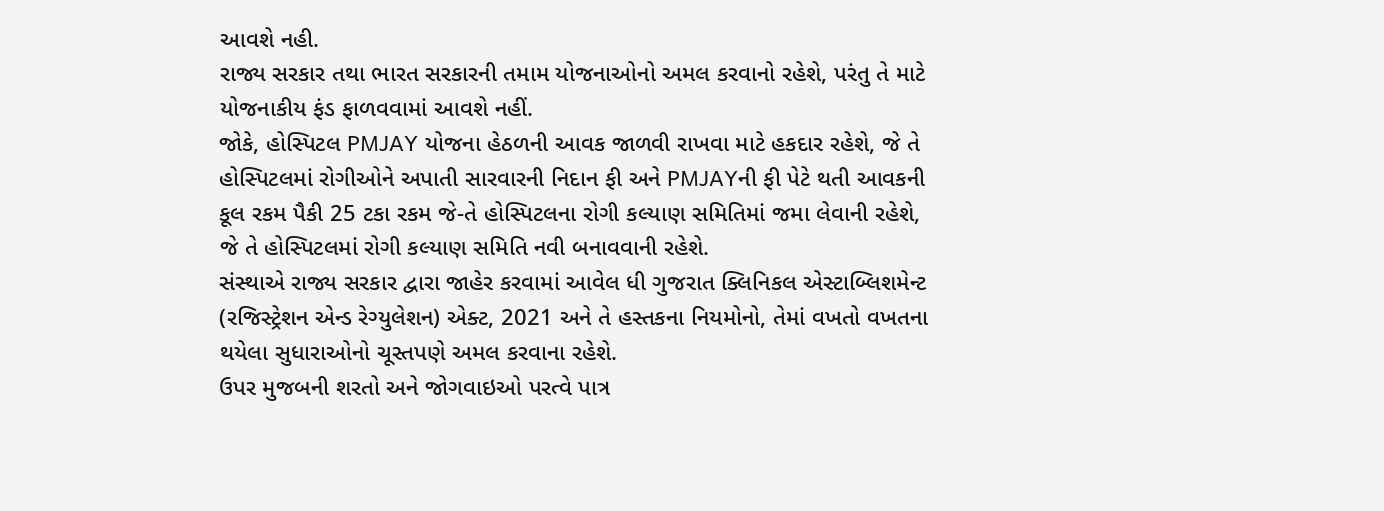આવશે નહી.
રાજ્ય સરકાર તથા ભારત સરકારની તમામ યોજનાઓનો અમલ કરવાનો રહેશે, પરંતુ તે માટે યોજનાકીય ફંડ ફાળવવામાં આવશે નહીં.
જોકે, હોસ્પિટલ PMJAY યોજના હેઠળની આવક જાળવી રાખવા માટે હકદાર રહેશે, જે તે હોસ્પિટલમાં રોગીઓને અપાતી સારવારની નિદાન ફી અને PMJAYની ફી પેટે થતી આવકની કૂલ રકમ પૈકી 25 ટકા રકમ જે-તે હોસ્પિટલના રોગી કલ્યાણ સમિતિમાં જમા લેવાની રહેશે, જે તે હોસ્પિટલમાં રોગી કલ્યાણ સમિતિ નવી બનાવવાની રહેશે.
સંસ્થાએ રાજ્ય સરકાર દ્વારા જાહેર કરવામાં આવેલ ધી ગુજરાત ક્લિનિકલ એસ્ટાબ્લિશમેન્ટ (રજિસ્ટ્રેશન એન્ડ રેગ્યુલેશન) એક્ટ, 2021 અને તે હસ્તકના નિયમોનો, તેમાં વખતો વખતના થયેલા સુધારાઓનો ચૂસ્તપણે અમલ કરવાના રહેશે.
ઉપર મુજબની શરતો અને જોગવાઇઓ પરત્વે પાત્ર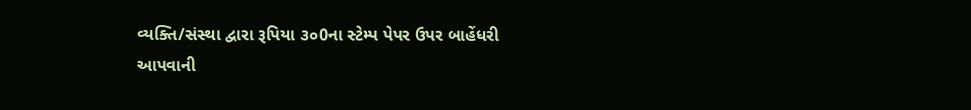વ્યક્તિ/સંસ્થા દ્વારા રૂપિયા ૩૦0ના સ્ટેમ્પ પેપર ઉપર બાહેંધરી આપવાની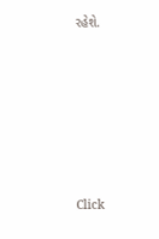રહેશે.












Click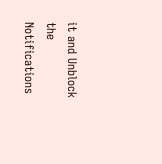it and Unblock the Notifications